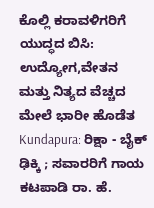ಕೊಲ್ಲಿ ಕರಾವಳಿಗರಿಗೆ ಯುದ್ಧದ ಬಿಸಿ: ಉದ್ಯೋಗ,ವೇತನ ಮತ್ತು ನಿತ್ಯದ ವೆಚ್ಚದ ಮೇಲೆ ಭಾರೀ ಹೊಡೆತ
Kundapura: ರಿಕ್ಷಾ - ಬೈಕ್ ಢಿಕ್ಕಿ ; ಸವಾರರಿಗೆ ಗಾಯ
ಕಟಪಾಡಿ ರಾ. ಹೆ.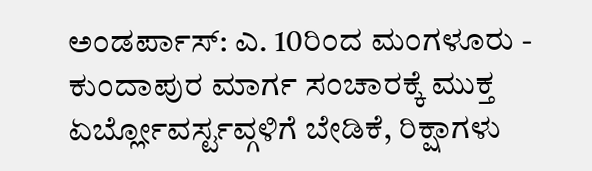ಅಂಡರ್ಪಾಸ್: ಎ. 10ರಿಂದ ಮಂಗಳೂರು - ಕುಂದಾಪುರ ಮಾರ್ಗ ಸಂಚಾರಕ್ಕೆ ಮುಕ್ತ
ಏರ್ಬ್ಲೋವರ್ಸ್ಟವ್ಗಳಿಗೆ ಬೇಡಿಕೆ, ರಿಕ್ಷಾಗಳು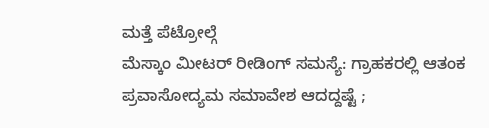ಮತ್ತೆ ಪೆಟ್ರೋಲ್ಗೆ
ಮೆಸ್ಕಾಂ ಮೀಟರ್ ರೀಡಿಂಗ್ ಸಮಸ್ಯೆ: ಗ್ರಾಹಕರಲ್ಲಿ ಆತಂಕ
ಪ್ರವಾಸೋದ್ಯಮ ಸಮಾವೇಶ ಆದದ್ದಷ್ಟೆ ;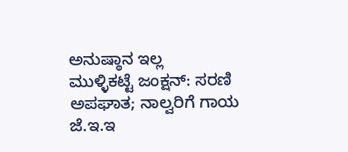ಅನುಷ್ಠಾನ ಇಲ್ಲ
ಮುಳ್ಳಿಕಟ್ಟೆ ಜಂಕ್ಷನ್: ಸರಣಿ ಅಪಘಾತ; ನಾಲ್ವರಿಗೆ ಗಾಯ
ಜೆ.ಇ.ಇ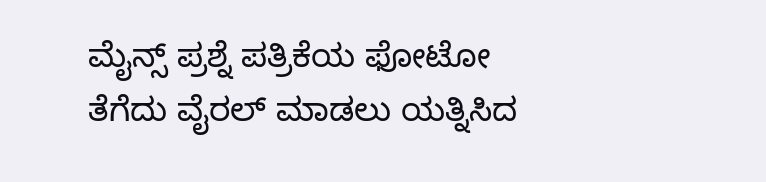ಮೈನ್ಸ್ ಪ್ರಶ್ನೆ ಪತ್ರಿಕೆಯ ಫೋಟೋ ತೆಗೆದು ವೈರಲ್ ಮಾಡಲು ಯತ್ನಿಸಿದ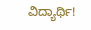ವಿದ್ಯಾರ್ಥಿ!